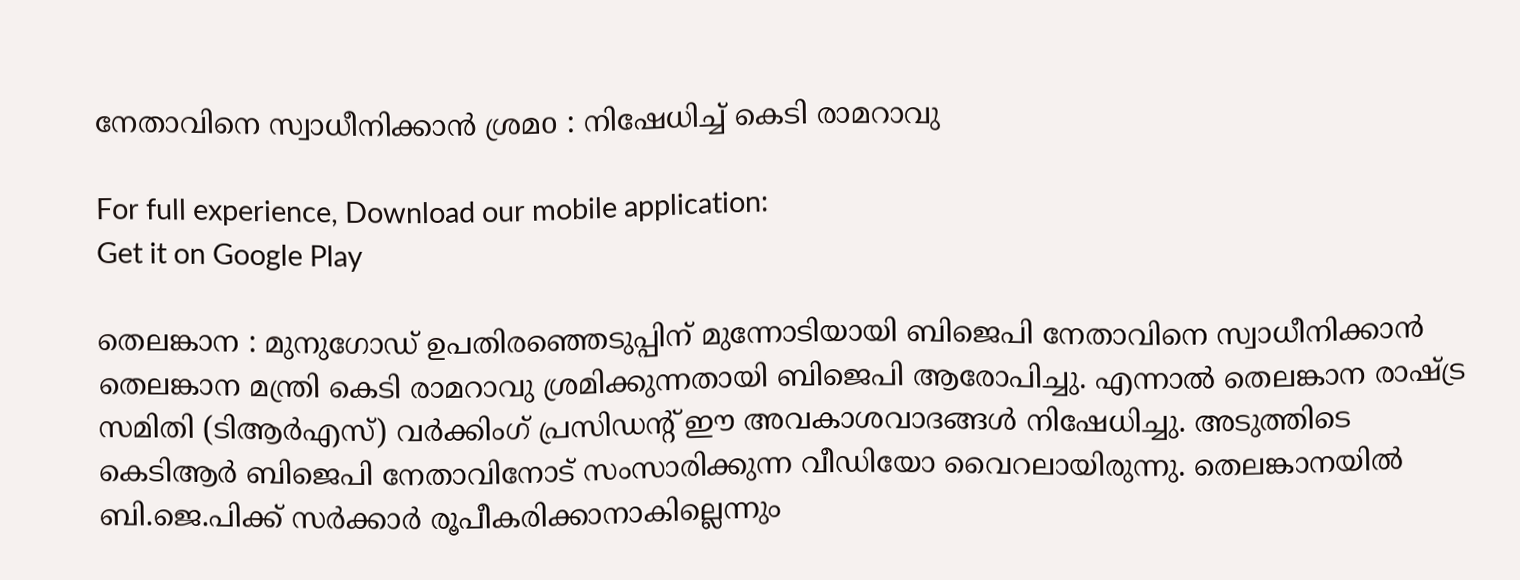നേതാവിനെ സ്വാധീനിക്കാന്‍ ശ്രമo : നിഷേധിച്ച് കെടി രാമറാവു

For full experience, Download our mobile application:
Get it on Google Play

തെലങ്കാന : മുനുഗോഡ് ഉപതിരഞ്ഞെടുപ്പിന് മുന്നോടിയായി ബിജെപി നേതാവിനെ സ്വാധീനിക്കാന്‍ തെലങ്കാന മന്ത്രി കെടി രാമറാവു ശ്രമിക്കുന്നതായി ബിജെപി ആരോപിച്ചു. എന്നാല്‍ തെലങ്കാന രാഷ്ട്ര സമിതി (ടിആര്‍എസ്) വര്‍ക്കിംഗ് പ്രസിഡന്റ് ഈ അവകാശവാദങ്ങള്‍ നിഷേധിച്ചു. അടുത്തിടെ കെടിആര്‍ ബിജെപി നേതാവിനോട് സംസാരിക്കുന്ന വീഡിയോ വൈറലായിരുന്നു. തെലങ്കാനയില്‍ ബി.ജെ.പിക്ക് സര്‍ക്കാര്‍ രൂപീകരിക്കാനാകില്ലെന്നും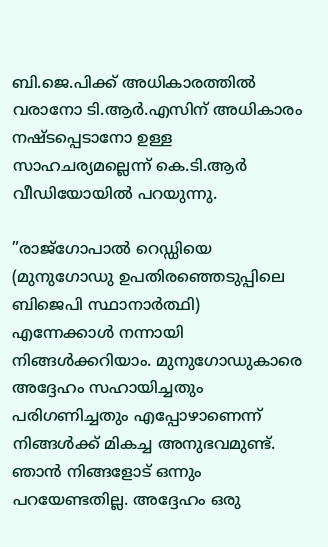ബി.ജെ.പിക്ക് അധികാരത്തില്‍ വരാനോ ടി.ആര്‍.എസിന് അധികാരം നഷ്ടപ്പെടാനോ ഉള്ള സാഹചര്യമല്ലെന്ന് കെ.ടി.ആര്‍ വീഡിയോയില്‍ പറയുന്നു.

”രാജ്‌ഗോപാല്‍ റെഡ്ഡിയെ (മുനുഗോഡു ഉപതിരഞ്ഞെടുപ്പിലെ ബിജെപി സ്ഥാനാര്‍ത്ഥി) എന്നേക്കാള്‍ നന്നായി നിങ്ങള്‍ക്കറിയാം. മുനുഗോഡുകാരെ അദ്ദേഹം സഹായിച്ചതും പരിഗണിച്ചതും എപ്പോഴാണെന്ന് നിങ്ങള്‍ക്ക് മികച്ച അനുഭവമുണ്ട്. ഞാന്‍ നിങ്ങളോട് ഒന്നും പറയേണ്ടതില്ല. അദ്ദേഹം ഒരു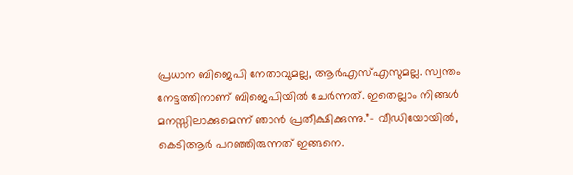പ്രധാന ബിജെപി നേതാവുമല്ല, ആര്‍എസ്എസുമല്ല. സ്വന്തം നേട്ടത്തിനാണ് ബിജെപിയില്‍ ചേര്‍ന്നത്. ഇതെല്ലാം നിങ്ങള്‍ മനസ്സിലാക്കുമെന്ന് ഞാന്‍ പ്രതീക്ഷിക്കുന്നു.”- വീഡിയോയില്‍, കെടിആര്‍ പറഞ്ഞിരുന്നത് ഇങ്ങനെ.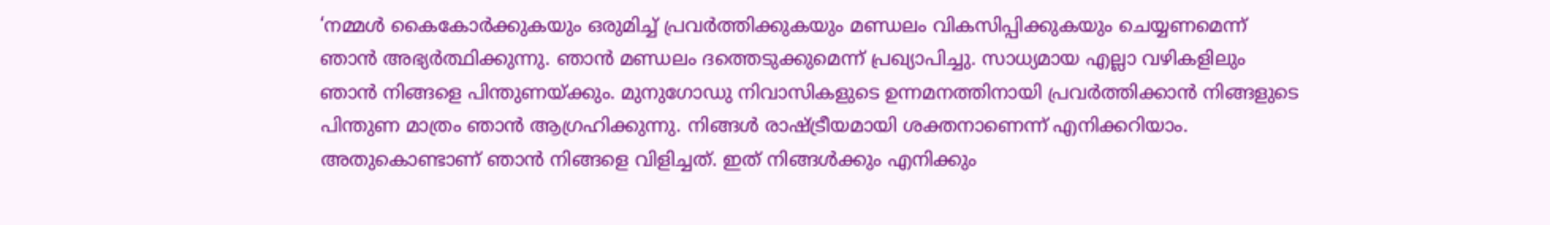‘നമ്മള്‍ കൈകോര്‍ക്കുകയും ഒരുമിച്ച് പ്രവര്‍ത്തിക്കുകയും മണ്ഡലം വികസിപ്പിക്കുകയും ചെയ്യണമെന്ന് ഞാന്‍ അഭ്യര്‍ത്ഥിക്കുന്നു. ഞാന്‍ മണ്ഡലം ദത്തെടുക്കുമെന്ന് പ്രഖ്യാപിച്ചു. സാധ്യമായ എല്ലാ വഴികളിലും ഞാന്‍ നിങ്ങളെ പിന്തുണയ്ക്കും. മുനുഗോഡു നിവാസികളുടെ ഉന്നമനത്തിനായി പ്രവര്‍ത്തിക്കാന്‍ നിങ്ങളുടെ പിന്തുണ മാത്രം ഞാന്‍ ആഗ്രഹിക്കുന്നു. നിങ്ങള്‍ രാഷ്ട്രീയമായി ശക്തനാണെന്ന് എനിക്കറിയാം. അതുകൊണ്ടാണ് ഞാന്‍ നിങ്ങളെ വിളിച്ചത്. ഇത് നിങ്ങള്‍ക്കും എനിക്കും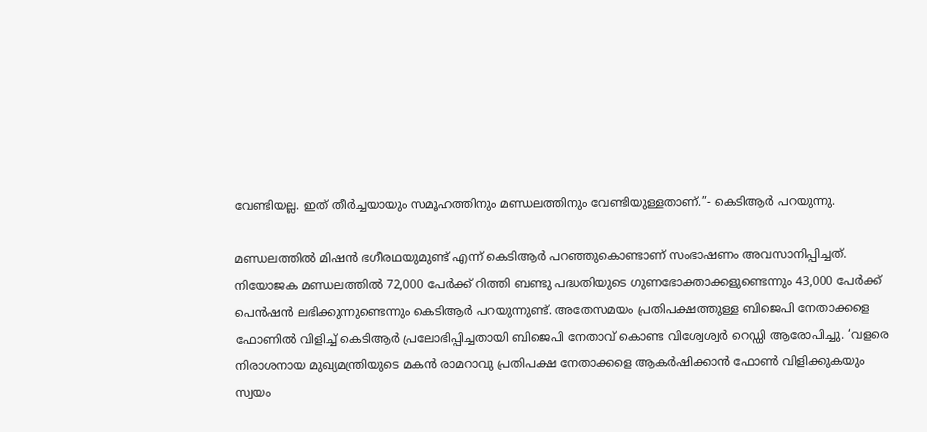വേണ്ടിയല്ല. ഇത് തീര്‍ച്ചയായും സമൂഹത്തിനും മണ്ഡലത്തിനും വേണ്ടിയുള്ളതാണ്.”- കെടിആര്‍ പറയുന്നു.

മണ്ഡലത്തില്‍ മിഷന്‍ ഭഗീരഥയുമുണ്ട് എന്ന് കെടിആര്‍ പറഞ്ഞുകൊണ്ടാണ് സംഭാഷണം അവസാനിപ്പിച്ചത്. നിയോജക മണ്ഡലത്തില്‍ 72,000 പേര്‍ക്ക് റിത്തി ബണ്ടു പദ്ധതിയുടെ ഗുണഭോക്താക്കളുണ്ടെന്നും 43,000 പേര്‍ക്ക് പെന്‍ഷന്‍ ലഭിക്കുന്നുണ്ടെന്നും കെടിആര്‍ പറയുന്നുണ്ട്. അതേസമയം പ്രതിപക്ഷത്തുള്ള ബിജെപി നേതാക്കളെ ഫോണില്‍ വിളിച്ച് കെടിആര്‍ പ്രലോഭിപ്പിച്ചതായി ബിജെപി നേതാവ് കൊണ്ട വിശ്വേശ്വര്‍ റെഡ്ഡി ആരോപിച്ചു. ‘വളരെ നിരാശനായ മുഖ്യമന്ത്രിയുടെ മകന്‍ രാമറാവു പ്രതിപക്ഷ നേതാക്കളെ ആകര്‍ഷിക്കാന്‍ ഫോണ്‍ വിളിക്കുകയും സ്വയം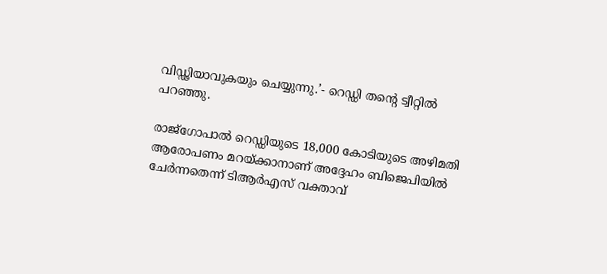വിഡ്ഢിയാവുകയും ചെയ്യുന്നു.’- റെഡ്ഡി തന്റെ ട്വീറ്റില്‍ പറഞ്ഞു.

രാജ്ഗോപാല്‍ റെഡ്ഡിയുടെ 18,000 കോടിയുടെ അഴിമതി ആരോപണം മറയ്ക്കാനാണ് അദ്ദേഹം ബിജെപിയില്‍ ചേര്‍ന്നതെന്ന് ടിആര്‍എസ് വക്താവ്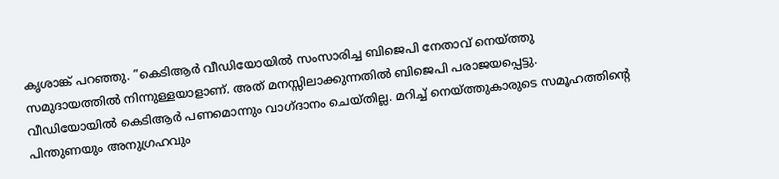കൃശാങ്ക് പറഞ്ഞു. ”കെടിആര്‍ വീഡിയോയില്‍ സംസാരിച്ച ബിജെപി നേതാവ് നെയ്ത്തു സമുദായത്തില്‍ നിന്നുള്ളയാളാണ്. അത് മനസ്സിലാക്കുന്നതില്‍ ബിജെപി പരാജയപ്പെട്ടു. വീഡിയോയില്‍ കെടിആര്‍ പണമൊന്നും വാഗ്ദാനം ചെയ്തില്ല. മറിച്ച് നെയ്ത്തുകാരുടെ സമൂഹത്തിന്‍റെ പിന്തുണയും അനുഗ്രഹവും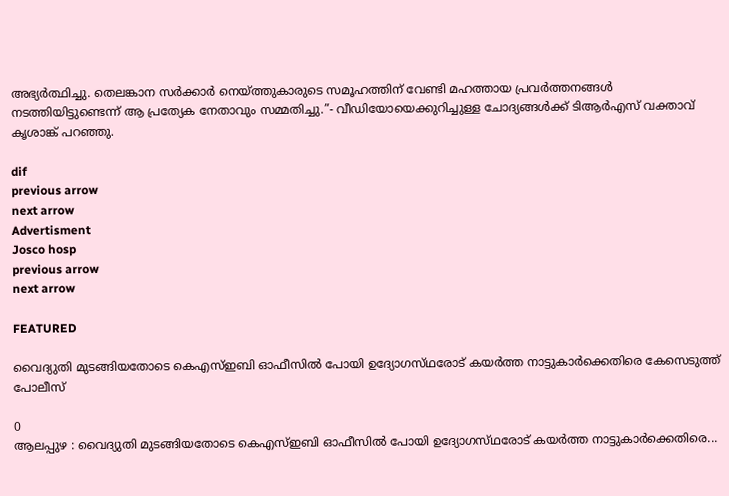അഭ്യര്‍ത്ഥിച്ചു. തെലങ്കാന സര്‍ക്കാര്‍ നെയ്ത്തുകാരുടെ സമൂഹത്തിന് വേണ്ടി മഹത്തായ പ്രവര്‍ത്തനങ്ങള്‍ നടത്തിയിട്ടുണ്ടെന്ന് ആ പ്രത്യേക നേതാവും സമ്മതിച്ചു.”- വീഡിയോയെക്കുറിച്ചുള്ള ചോദ്യങ്ങള്‍ക്ക് ടിആര്‍എസ് വക്താവ് കൃശാങ്ക് പറഞ്ഞു.

dif
previous arrow
next arrow
Advertisment
Josco hosp
previous arrow
next arrow

FEATURED

വൈദ്യുതി മുടങ്ങിയതോടെ കെഎസ്ഇബി ഓഫീസിൽ പോയി ഉദ്യോഗസ്‌ഥരോട് കയർത്ത നാട്ടുകാർക്കെതിരെ കേസെടുത്ത് പോലീസ്

0
ആലപ്പുഴ : വൈദ്യുതി മുടങ്ങിയതോടെ കെഎസ്ഇബി ഓഫീസിൽ പോയി ഉദ്യോഗസ്‌ഥരോട് കയർത്ത നാട്ടുകാർക്കെതിരെ...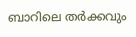ബാറിലെ തർക്കവും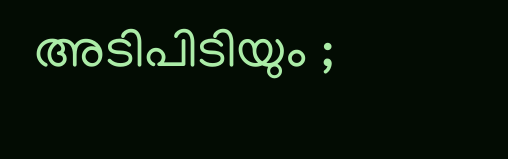അടിപിടിയും ;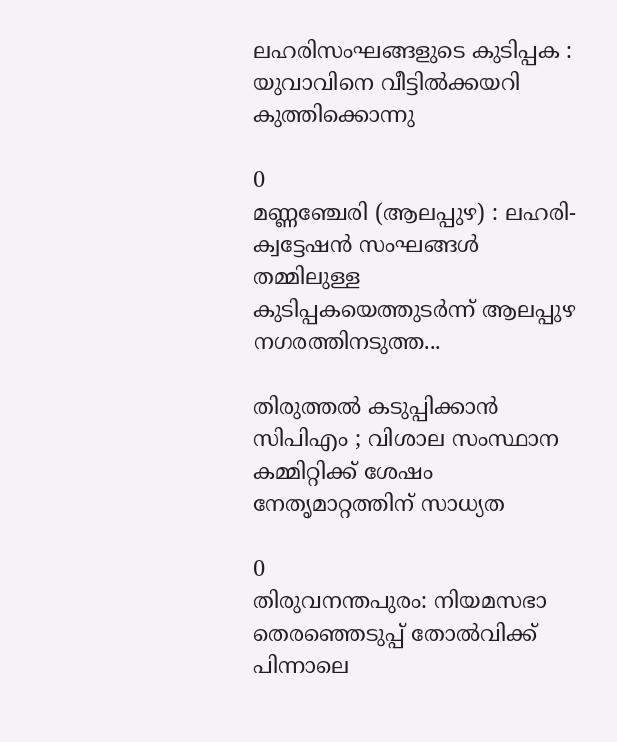ലഹരിസംഘങ്ങളുടെ കുടിപ്പക : യുവാവിനെ വീട്ടിൽക്കയറി കുത്തിക്കൊന്നു

0
മണ്ണഞ്ചേരി (ആലപ്പുഴ) : ലഹരി-ക്വട്ടേഷൻ സംഘങ്ങൾ തമ്മിലുള്ള കുടിപ്പകയെത്തുടർന്ന് ആലപ്പുഴ നഗരത്തിനടുത്ത...

തിരുത്തൽ കടുപ്പിക്കാൻ സിപിഎം ; വിശാല സംസ്ഥാന കമ്മിറ്റിക്ക് ശേഷം നേതൃമാറ്റത്തിന് സാധ്യത

0
തിരുവനന്തപുരം: നിയമസഭാ തെരഞ്ഞെടുപ്പ് തോൽവിക്ക് പിന്നാലെ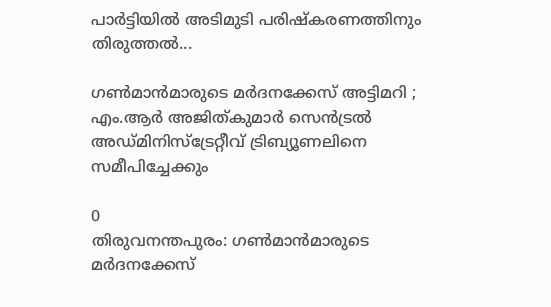പാർട്ടിയിൽ അടിമുടി പരിഷ്കരണത്തിനും തിരുത്തൽ...

ഗൺമാൻമാരുടെ മർദനക്കേസ് അട്ടിമറി ; എം.ആർ അജിത്കുമാർ സെൻട്രൽ അഡ്മിനിസ്ട്രേറ്റീവ് ട്രിബ്യൂണലിനെ സമീപിച്ചേക്കും

0
തിരുവനന്തപുരം: ഗൺമാൻമാരുടെ മർദനക്കേസ്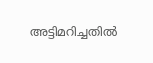അട്ടിമറിച്ചതിൽ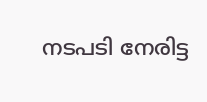നടപടി നേരിട്ട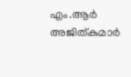എം.ആർ അജിത്കുമാർ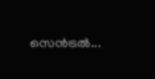സെൻട്രൽ...